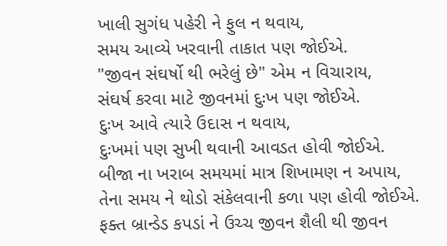ખાલી સુગંધ પહેરી ને ફુલ ન થવાય,
સમય આવ્યે ખરવાની તાકાત પણ જોઈએ.
"જીવન સંઘર્ષો થી ભરેલું છે" એમ ન વિચારાય,
સંઘર્ષ કરવા માટે જીવનમાં દુઃખ પણ જોઈએ.
દુઃખ આવે ત્યારે ઉદાસ ન થવાય,
દુઃખમાં પણ સુખી થવાની આવડત હોવી જોઈએ.
બીજા ના ખરાબ સમયમાં માત્ર શિખામણ ન અપાય,
તેના સમય ને થોડો સંકેલવાની કળા પણ હોવી જોઈએ.
ફક્ત બ્રાન્ડેડ કપડાં ને ઉચ્ચ જીવન શૈલી થી જીવન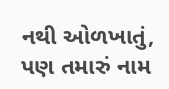નથી ઓળખાતું,
પણ તમારું નામ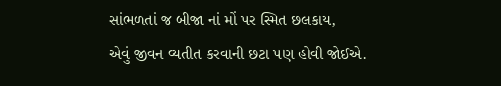સાંભળતાં જ બીજા નાં મોં પર સ્મિત છલકાય,
એવું જીવન વ્યતીત કરવાની છટા પણ હોવી જોઈએ.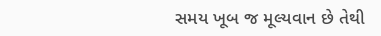સમય ખૂબ જ મૂલ્યવાન છે તેથી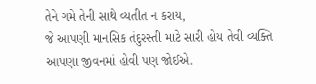તેને ગમે તેની સાથે વ્યતીત ન કરાય,
જે આપણી માનસિક તંદુરસ્તી માટે સારી હોય તેવી વ્યક્તિ આપણા જીવનમાં હોવી પણ જોઈએ.